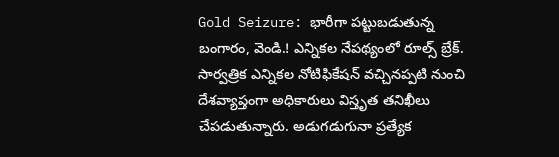Gold Seizure: భారీగా పట్టుబడుతున్న బంగారం, వెండి.! ఎన్నికల నేపథ్యంలో రూల్స్ బ్రేక్.
సార్వత్రిక ఎన్నికల నోటిఫికేషన్ వచ్చినప్పటి నుంచి దేశవ్యాప్తంగా అధికారులు విస్తృత తనిఖీలు చేపడుతున్నారు. అడుగడుగునా ప్రత్యేక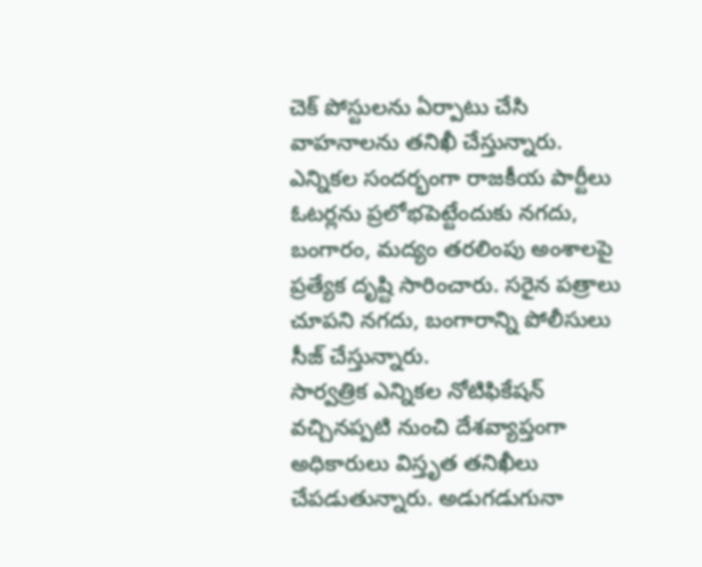చెక్ పోస్టులను ఏర్పాటు చేసి వాహనాలను తనిఖీ చేస్తున్నారు. ఎన్నికల సందర్భంగా రాజకీయ పార్టీలు ఓటర్లను ప్రలోభపెట్టేందుకు నగదు, బంగారం, మద్యం తరలింపు అంశాలపై ప్రత్యేక దృష్టి సారించారు. సరైన పత్రాలు చూపని నగదు, బంగారాన్ని పోలీసులు సీజ్ చేస్తున్నారు.
సార్వత్రిక ఎన్నికల నోటిఫికేషన్ వచ్చినప్పటి నుంచి దేశవ్యాప్తంగా అధికారులు విస్తృత తనిఖీలు చేపడుతున్నారు. అడుగడుగునా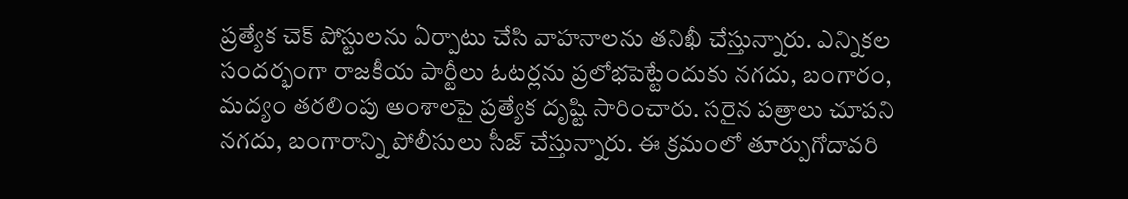ప్రత్యేక చెక్ పోస్టులను ఏర్పాటు చేసి వాహనాలను తనిఖీ చేస్తున్నారు. ఎన్నికల సందర్భంగా రాజకీయ పార్టీలు ఓటర్లను ప్రలోభపెట్టేందుకు నగదు, బంగారం, మద్యం తరలింపు అంశాలపై ప్రత్యేక దృష్టి సారించారు. సరైన పత్రాలు చూపని నగదు, బంగారాన్ని పోలీసులు సీజ్ చేస్తున్నారు. ఈ క్రమంలో తూర్పుగోదావరి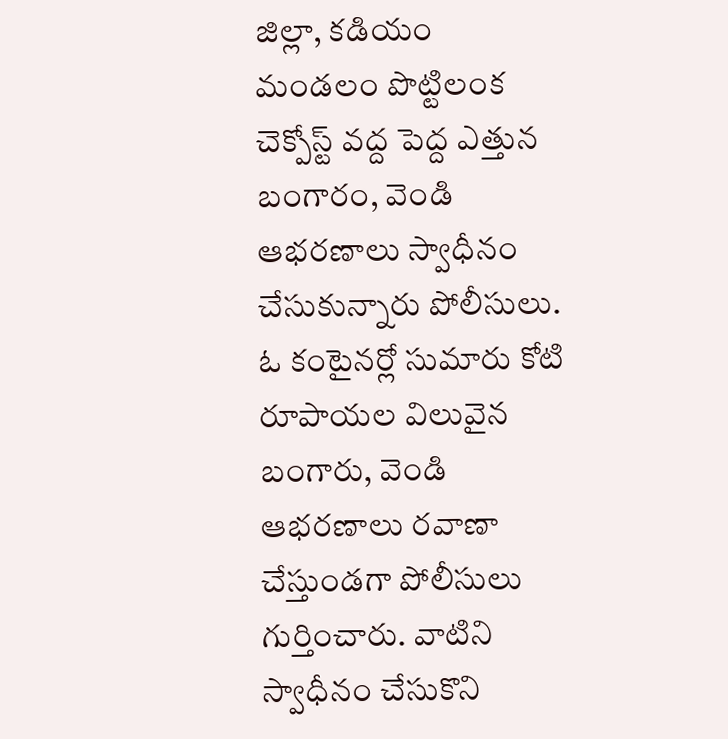జిల్లా, కడియం మండలం పొట్టిలంక చెక్పోస్ట్ వద్ద పెద్ద ఎత్తున బంగారం, వెండి ఆభరణాలు స్వాధీనం చేసుకున్నారు పోలీసులు. ఓ కంటైనర్లో సుమారు కోటి రూపాయల విలువైన బంగారు, వెండి ఆభరణాలు రవాణా చేస్తుండగా పోలీసులు గుర్తించారు. వాటిని స్వాధీనం చేసుకొని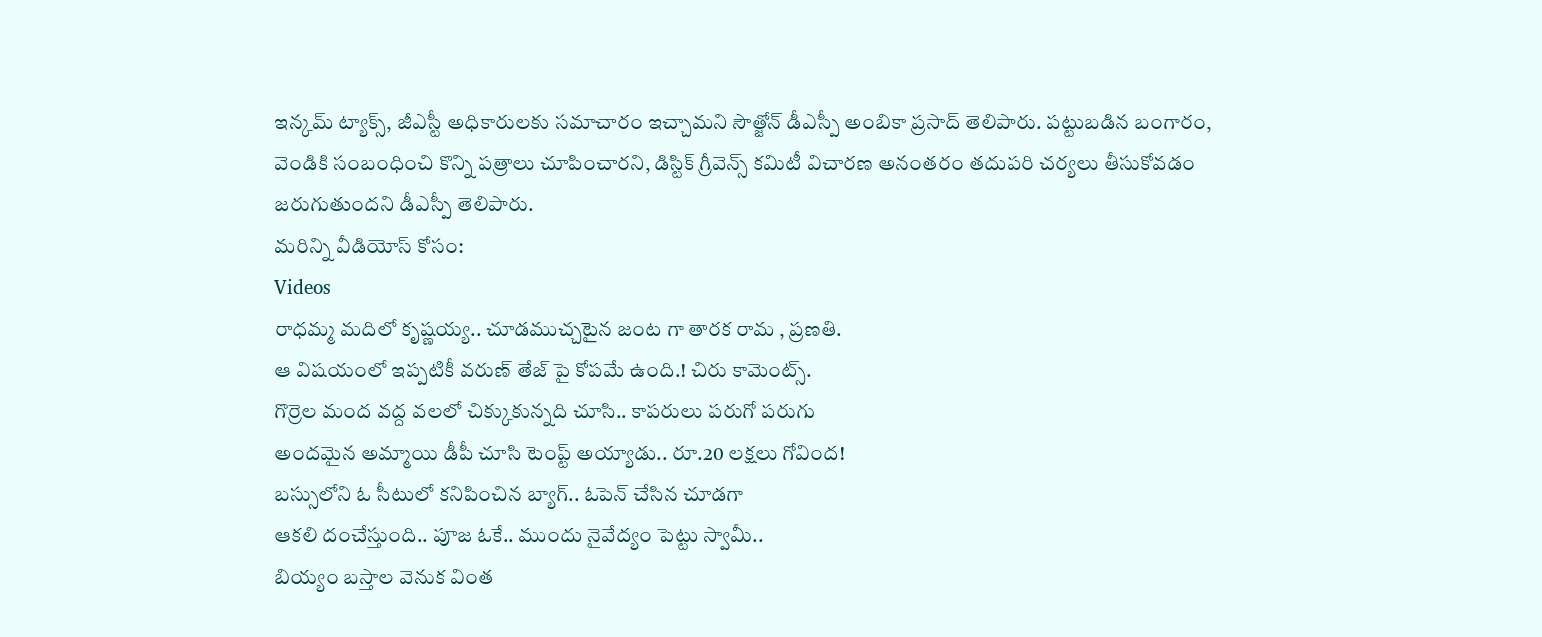ఇన్కమ్ ట్యాక్స్, జీఎస్టీ అధికారులకు సమాచారం ఇచ్చామని సౌత్జోన్ డీఎస్పీ అంబికా ప్రసాద్ తెలిపారు. పట్టుబడిన బంగారం, వెండికి సంబంధించి కొన్ని పత్రాలు చూపించారని, డిస్టిక్ గ్రీవెన్స్ కమిటీ విచారణ అనంతరం తదుపరి చర్యలు తీసుకోవడం జరుగుతుందని డీఎస్పీ తెలిపారు.
మరిన్ని వీడియోస్ కోసం:
Videos
రాధమ్మ మదిలో కృష్ణయ్య.. చూడముచ్చటైన జంట గా తారక రామ , ప్రణతి.
ఆ విషయంలో ఇప్పటికీ వరుణ్ తేజ్ పై కోపమే ఉంది.! చిరు కామెంట్స్.
గొర్రెల మంద వద్ద వలలో చిక్కుకున్నది చూసి.. కాపరులు పరుగో పరుగు
అందమైన అమ్మాయి డీపీ చూసి టెంప్ట్ అయ్యాడు.. రూ.20 లక్షలు గోవింద!
బస్సులోని ఓ సీటులో కనిపించిన బ్యాగ్.. ఓపెన్ చేసిన చూడగా
ఆకలి దంచేస్తుంది.. పూజ ఓకే.. ముందు నైవేద్యం పెట్టు స్వామీ..
బియ్యం బస్తాల వెనుక వింత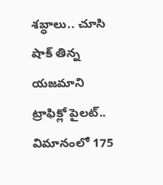శబ్ధాలు.. చూసి షాక్ తిన్న యజమాని
ట్రాఫిక్లో పైలట్.. విమానంలో 175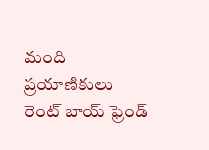మంది ప్రయాణికులు
రెంట్ బాయ్ ఫ్రెండ్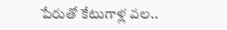పేరుతో కేటుగాళ్ల వల..